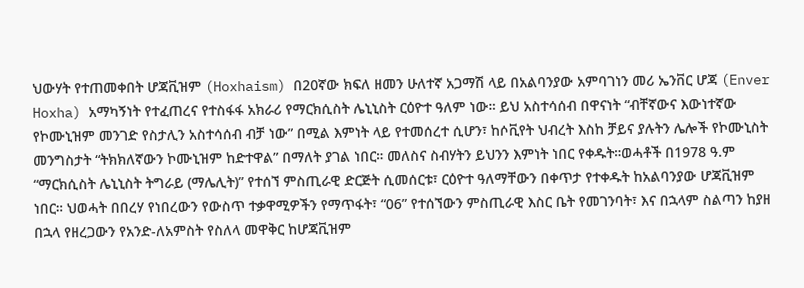ህውሃት የተጠመቀበት ሆጃቪዝም (Hoxhaism) በ20ኛው ክፍለ ዘመን ሁለተኛ አጋማሽ ላይ በአልባንያው አምባገነን መሪ ኤንቨር ሆጃ (Enver Hoxha) አማካኝነት የተፈጠረና የተስፋፋ አክራሪ የማርክሲስት ሌኒኒስት ርዕዮተ ዓለም ነው። ይህ አስተሳሰብ በዋናነት “ብቸኛውና እውነተኛው የኮሙኒዝም መንገድ የስታሊን አስተሳሰብ ብቻ ነው” በሚል እምነት ላይ የተመሰረተ ሲሆን፣ ከሶቪየት ህብረት እስከ ቻይና ያሉትን ሌሎች የኮሙኒስት መንግስታት “ትክክለኛውን ኮሙኒዝም ከድተዋል” በማለት ያገል ነበር። መለስና ስብሃትን ይህንን እምነት ነበር የቀዱት።ወሓቶች በ1978 ዓ.ም “ማርክሲስት ሌኒኒስት ትግራይ (ማሌሊት)” የተሰኘ ምስጢራዊ ድርጅት ሲመሰርቱ፣ ርዕዮተ ዓለማቸውን በቀጥታ የተቀዱት ከአልባንያው ሆጃቪዝም ነበር። ህወሓት በበረሃ የነበረውን የውስጥ ተቃዋሚዎችን የማጥፋት፣ “06” የተሰኘውን ምስጢራዊ እስር ቤት የመገንባት፣ እና በኋላም ስልጣን ከያዘ በኋላ የዘረጋውን የአንድ-ለአምስት የስለላ መዋቅር ከሆጃቪዝም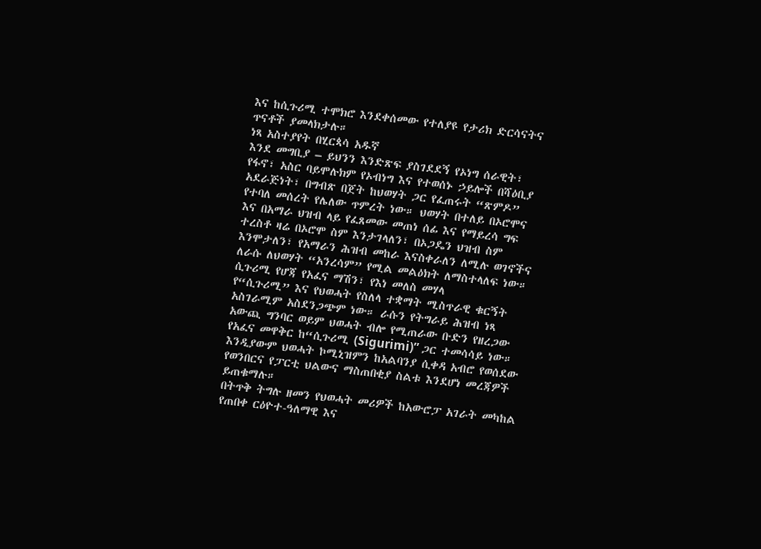እና ከሲጉሪሚ ተሞክሮ እንደቀሰመው የተለያዩ የታሪክ ድርሳናትና ጥናቶች ያመላክታሉ።
ነጻ አስተያየት በሂርጳሳ አዱኛ
እንደ መግቢያ – ይህንን እንድጽፍ ያስገደደኝ የኦነግ ሰራዊት፣ የፋኖ፣ አስር ባይሞሉክም የኦብነግ እና የተወሰኑ ኃይሎች በሻዕቢያ አደራጅነት፣ በግብጽ በጀት ከህወሃት ጋር የፈጠሩት “ጽምዶ” የተባለ መሰረት የሌለው ጥምረት ነው። ህወሃት በተለይ በኦሮሞና እና በአማራ ህዝብ ላይ የፈጸመው መጠነ ሰፊ እና የማይረሳ ግፍ ተረስቶ ዛሬ በኦሮሞ ስም እንታገላለን፣ በኦጋዴን ህዝብ ስም እንሞታለን፣ የአማራን ሕዝብ መከራ እናስቀራለን ለሚሉ ወገኖችና ለራሱ ለህወሃት “አንረሳም” የሚል መልዕክት ለማስተላለፍ ነው።
ሲጉሪሚ የሆጃ የአፈና ማሽን፣ የእነ መለስ መሃላ
የ“ሲጉሪሚ” እና የህወሓት የስለላ ተቋማት ሚስጥራዊ ቁርኝት አስገራሚም አስደንጋጭም ነው። ራሱን የትግራይ ሕዝብ ነጻ አውጪ ግንባር ወይም ህወሓት ብሎ የሚጠራው ቡድን የዘረጋው የአፈና መዋቅር ከ“ሲጉሪሚ (Sigurimi)” ጋር ተመሳሳይ ነው። እንዲያውም ህወሓት ኮሚኒዝምን ከአልባንያ ሲቀዳ አብሮ የወሰደው የወንበርና የፓርቲ ህልውና ማስጠበቂያ ስልቱ እንደሆነ መረጃዎች ይጠቁማሉ።
በትጥቅ ትግሉ ዘመን የህወሓት መሪዎች ከአውሮፓ አገራት መካከል የጠበቀ ርዕዮተ-ዓለማዊ እና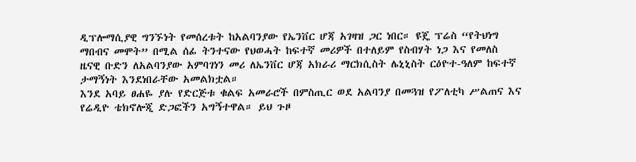ዲፕሎማሲያዊ ግንኙነት የመሰረቱት ከአልባንያው የኤንቨር ሆጃ አገዛዝ ጋር ነበር። ዩጄ ፕሬስ “የትህነግ ማበብና መሞት” በሚል ሰፊ ትንተናው የህወሓት ከፍተኛ መሪዎች በተለይም የስብሃት ነጋ እና የመለስ ዜናዊ ቡድን ለአልባንያው አምባገነን መሪ ለኤንቨር ሆጃ አክራሪ ማርክሲስት ሌኒኒስት ርዕዮተ-ዓለም ከፍተኛ ታማኝነት እንደነበራቸው አመልክቷል።
እንደ አባይ ፀሐዬ ያሉ የድርጅቱ ቁልፍ አመራሮች በምስጢር ወደ አልባንያ በመጓዝ የፖለቲካ ሥልጠና እና የሬዲዮ ቴክኖሎጂ ድጋፎችን አግኝተዋል። ይህ ጉዞ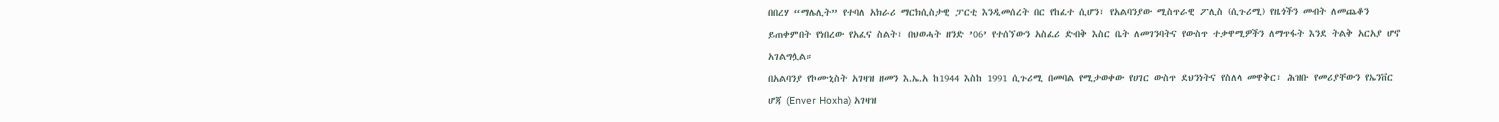በበረሃ “ማሌሊት” የተባለ አክራሪ ማርክሲስታዊ ፓርቲ እንዲመሰረት በር የከፈተ ሲሆን፣ የአልባንያው ሚስጥራዊ ፖሊስ (ሲጉሪሚ) የዜጎችን መብት ለመጨቆን ይጠቀምበት የነበረው የአፈና ስልት፣ በህወሓት ዘንድ ’06’ የተሰኘውን አስፈሪ ድብቅ እስር ቤት ለመገንባትና የውስጥ ተቃዋሚዎችን ለማጥፋት እንደ ትልቅ አርአያ ሆኖ አገልግሏል።
በአልባንያ የኮሙኒስት አገዛዝ ዘመን እ.ኤ.አ ከ1944 እስከ 1991 ሲጉሪሚ በመባል የሚታወቀው የሀገር ውስጥ ደህንነትና የስለላ መዋቅር፣ ሕዝቡ የመሪያቸውን የኤንቨር ሆጃ (Enver Hoxha) አገዛዝ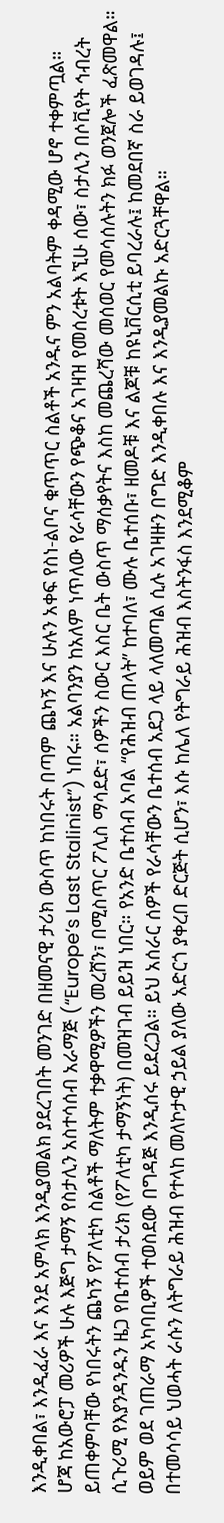እንዲቀበል፣ እንዲፈራ እና እንደ አምላክ እንዲያመልክ ያደረገበት መንገድ በዘመናዊ ታሪክ ውስጥ ከነበሩት በጣም ጨካኝ እና ሁሉን አቀፍ የስነ-ልቦና ቁጥጥር ስልቶች አንዱና ምን አልባትም ቀዳሚው ሆኖ ተቀምጧል።
ሆጃ ከአውሮፓ መሪዎች ሁሉ እጅግ ታማኝ የስታሊን አስተሳሰብ አራማጅ (“Europe’s Last Stalinist”) ነበሩ። አልባንያን ከአለም ነጥለው የራሳቸውን የጭቆና አገዛዝ የመሰረቱት እኚሁ ሰው፣ ስታሊን በሶቪየት ኅብረት ይጠቀምባቸው የነበሩትን ጨካኝ የፖለቲካ ስልቶች ማለትም ተቃዋሚዎችን መረሸን፣ በሚስጥር ፖሊስ ማሳደድ፣ ሰዎችን ስውር እስር ቤት ውስጥ ማሰቃየትና እስከ መጨረሻው መሰወር የመሳሰሉትን ክፉ ወንጀሎች ፈጽመዋል።
ሲጉሪሚ የእያንዳንዱን ዜጋ የቤተሰብ ታሪክ (የፖለቲካ ታማኝነት) በመዝገብ ይይዝ ነበር። የአንድ ቤተሰብ አባል “የሕዝብ ጠላት” ከተባለ፣ ሙሉ ቤተሰቡ፣ ዘመዶቹ እና ልጆቹ ከዩኒቨርሲቲ ይባረራሉ፤ ከመደበኛ ስራ ይወገዳሉ፤ ወይም ወደ ገጠራማ አካባቢዎች ተወስደው በግዳጅ እንዲሰሩ ይደረጋል። ይህ አሰራር ሰዎች የራሳቸውን ቤተሰብ አደጋ ላይ ላለመጣል ሲሉ አገዛዙን በግድ እንዲቀበሉ እና እንዲያመልኩ አድርጓቸዋል።
በተመሳሳይ ህወሓት ራሱን ለትግራይ ሕዝብ የተላከ መለኮታዊ ኃይል ያለው አድርጎ ያቀረበ ድርጅት ሲሆን፣ እሱ ከሌለ የትግራይ ሕዝብ እስትንፋስ እንደሚቆም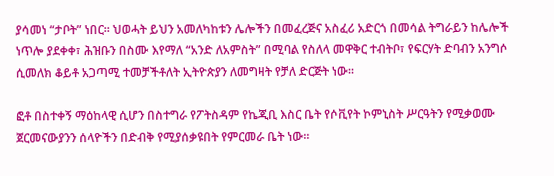ያሳመነ “ታቦት” ነበር። ህወሓት ይህን አመለካከቱን ሌሎችን በመፈረጅና አስፈሪ አድርጎ በመሳል ትግራይን ከሌሎች ነጥሎ ያደቀቀ፣ ሕዝቡን በስሙ እየማለ “አንድ ለአምስት” በሚባል የስለላ መዋቅር ተብትቦ፣ የፍርሃት ድባብን አንግሶ ሲመለክ ቆይቶ አጋጣሚ ተመቻችቶለት ኢትዮጵያን ለመግዛት የቻለ ድርጅት ነው።

ፎቶ በስተቀኝ ማዕከላዊ ሲሆን በስተግራ የፖትስዳም የኬጂቢ እስር ቤት የሶቪየት ኮምኒስት ሥርዓትን የሚቃወሙ ጀርመናውያንን ሰላዮችን በድብቅ የሚያሰቃዩበት የምርመራ ቤት ነው።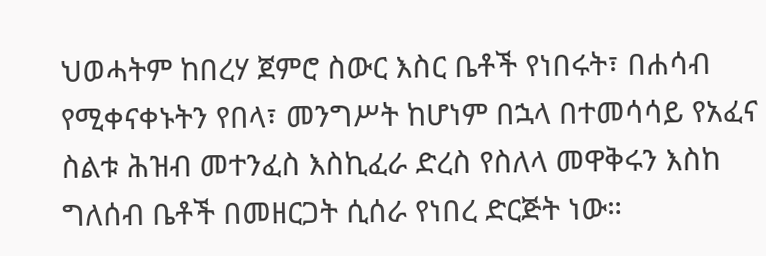ህወሓትም ከበረሃ ጀምሮ ስውር እስር ቤቶች የነበሩት፣ በሐሳብ የሚቀናቀኑትን የበላ፣ መንግሥት ከሆነም በኋላ በተመሳሳይ የአፈና ስልቱ ሕዝብ መተንፈስ እስኪፈራ ድረስ የስለላ መዋቅሩን እስከ ግለሰብ ቤቶች በመዘርጋት ሲሰራ የነበረ ድርጅት ነው።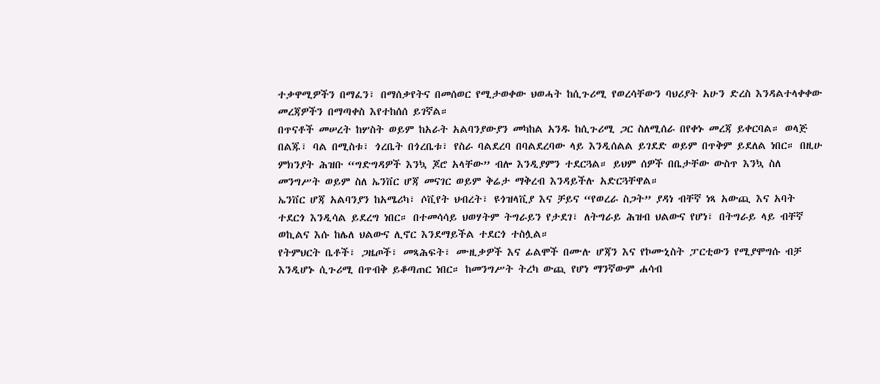ተቃዋሚዎችን በማፈን፣ በማሰቃየትና በመሰወር የሚታወቀው ህወሓት ከሲጉሪሚ የወረሳቸውን ባህሪያት አሁን ድረስ እንዳልተላቀቀው መረጃዎችን በማጣቀስ እየተከሰሰ ይገኛል።
በጥናቶች መሠረት ከሦስት ወይም ከአራት አልባንያውያን መካከል አንዱ ከሲጉሪሚ ጋር ስለሚሰራ በየቀኑ መረጃ ይቀርባል። ወላጅ በልጁ፣ ባል በሚስቱ፣ ጎረቤት በጎረቤቱ፣ የስራ ባልደረባ በባልደረባው ላይ እንዲሰልል ይገደድ ወይም በጥቅም ይደለል ነበር። በዚሁ ምክንያት ሕዝቡ “ግድግዳዎች እንኳ ጆሮ አላቸው” ብሎ እንዲያምን ተደርጓል። ይህም ሰዎች በቤታቸው ውስጥ እንኳ ስለ መንግሥት ወይም ስለ ኤንቨር ሆጃ መናገር ወይም ቅሬታ ማቅረብ እንዳይችሉ አድርጓቸዋል።
ኤንቨር ሆጃ አልባንያን ከአሜሪካ፣ ሶቪየት ህብረት፣ ዩጎዝላቪያ እና ቻይና “የወረራ ስጋት” ያዳነ ብቸኛ ነጻ አውጪ እና አባት ተደርጎ እንዲሳል ይደረግ ነበር። በተመሳሳይ ህወሃትም ትግራይን የታደገ፣ ለትግራይ ሕዝብ ህልውና የሆነ፣ በትግራይ ላይ ብቸኛ ወኪልና እሱ ከሌለ ህልውና ሊኖር እንደማይችል ተደርጎ ተስሏል።
የትምህርት ቤቶች፣ ጋዜጦች፣ መጻሕፍት፣ ሙዚቃዎች እና ፊልሞች በሙሉ ሆጃን እና የኮሙኒስት ፓርቲውን የሚያሞግሱ ብቻ እንዲሆኑ ሲጉሪሚ በጥብቅ ይቆጣጠር ነበር። ከመንግሥት ትረካ ውጪ የሆነ ማንኛውም ሐሳብ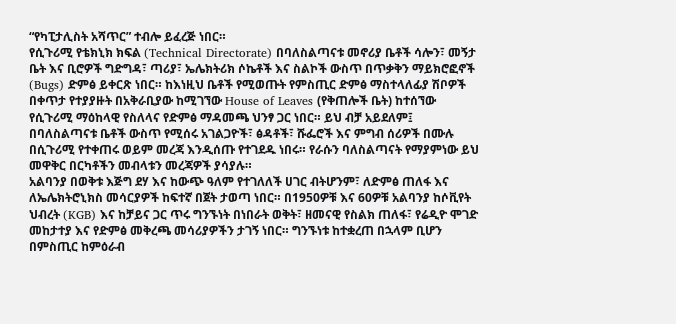“የካፒታሊስት አሻጥር” ተብሎ ይፈረጅ ነበር።
የሲጉሪሚ የቴክኒክ ክፍል (Technical Directorate) በባለስልጣናቱ መኖሪያ ቤቶች ሳሎን፣ መኝታ ቤት እና ቢሮዎች ግድግዳ፣ ጣሪያ፣ ኤሌክትሪክ ሶኬቶች እና ስልኮች ውስጥ በጥቃቅን ማይክሮፎኖች (Bugs) ድምፅ ይቀርጽ ነበር። ከእነዚህ ቤቶች የሚወጡት የምስጢር ድምፅ ማስተላለፊያ ሽቦዎች በቀጥታ የተያያዙት በአቅራቢያው ከሚገኘው House of Leaves (የቅጠሎች ቤት) ከተሰኘው የሲጉሪሚ ማዕከላዊ የስለላና የድምፅ ማዳመጫ ህንፃ ጋር ነበር። ይህ ብቻ አይደለም፤ በባለስልጣናቱ ቤቶች ውስጥ የሚሰሩ አገልጋዮች፣ ፅዳቶች፣ ሹፌሮች እና ምግብ ሰሪዎች በሙሉ በሲጉሪሚ የተቀጠሩ ወይም መረጃ እንዲሰጡ የተገደዱ ነበሩ። የራሱን ባለስልጣናት የማያምነው ይህ መዋቅር በርካቶችን መብላቱን መረጃዎች ያሳያሉ።
አልባንያ በወቅቱ እጅግ ደሃ እና ከውጭ ዓለም የተገለለች ሀገር ብትሆንም፣ ለድምፅ ጠለፋ እና ለኤሌክትሮኒክስ መሳርያዎች ከፍተኛ በጀት ታወጣ ነበር። በ1950ዎቹ እና 60ዎቹ አልባንያ ከሶቪየት ህብረት (KGB) እና ከቻይና ጋር ጥሩ ግንኙነት በነበራት ወቅት፣ ዘመናዊ የስልክ ጠለፋ፣ የሬዲዮ ሞገድ መከታተያ እና የድምፅ መቅረጫ መሳሪያዎችን ታገኝ ነበር። ግንኙነቱ ከተቋረጠ በኋላም ቢሆን በምስጢር ከምዕራብ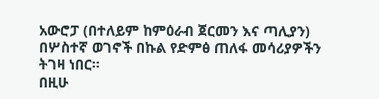አውሮፓ (በተለይም ከምዕራብ ጀርመን እና ጣሊያን) በሦስተኛ ወገኖች በኩል የድምፅ ጠለፋ መሳሪያዎችን ትገዛ ነበር።
በዚሁ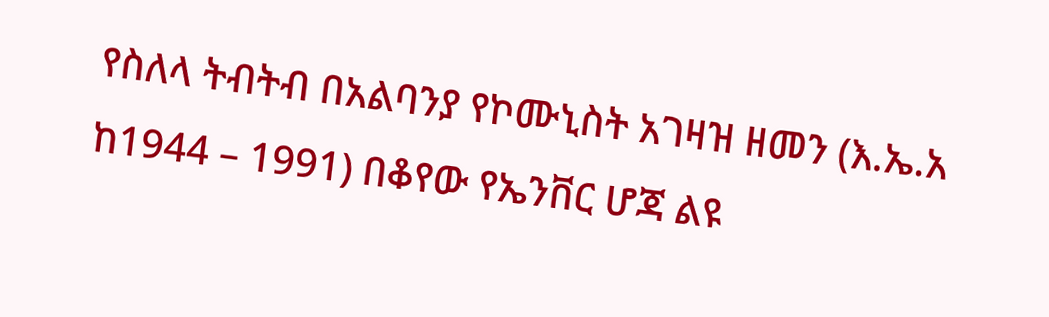የስለላ ትብትብ በአልባንያ የኮሙኒስት አገዛዝ ዘመን (እ.ኤ.አ ከ1944 – 1991) በቆየው የኤንቨር ሆጃ ልዩ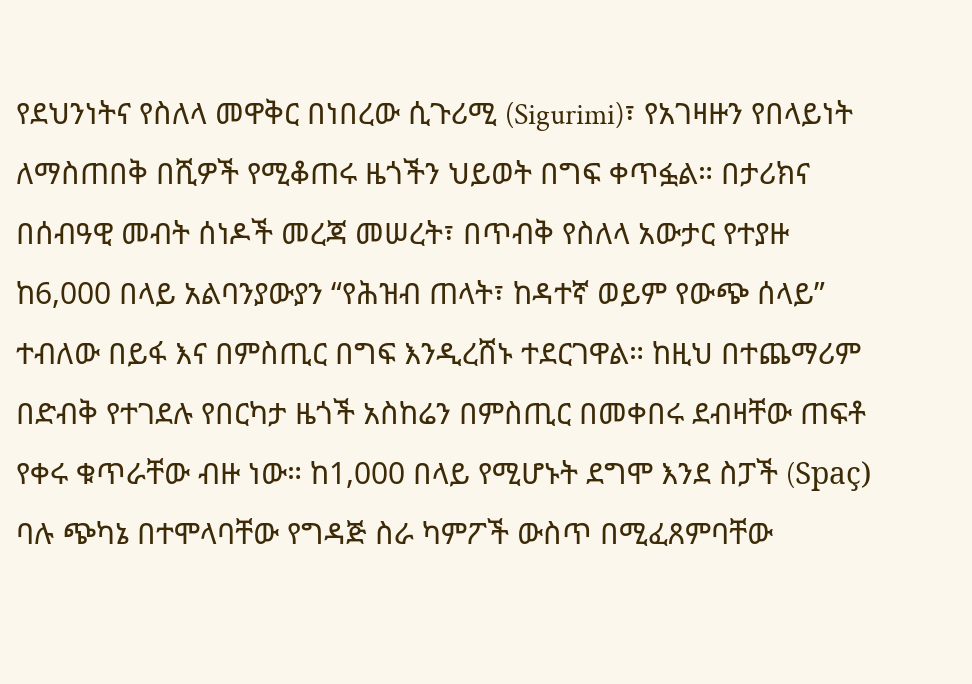የደህንነትና የስለላ መዋቅር በነበረው ሲጉሪሚ (Sigurimi)፣ የአገዛዙን የበላይነት ለማስጠበቅ በሺዎች የሚቆጠሩ ዜጎችን ህይወት በግፍ ቀጥፏል። በታሪክና በሰብዓዊ መብት ሰነዶች መረጃ መሠረት፣ በጥብቅ የስለላ አውታር የተያዙ ከ6,000 በላይ አልባንያውያን “የሕዝብ ጠላት፣ ከዳተኛ ወይም የውጭ ሰላይ” ተብለው በይፋ እና በምስጢር በግፍ እንዲረሸኑ ተደርገዋል። ከዚህ በተጨማሪም በድብቅ የተገደሉ የበርካታ ዜጎች አስከሬን በምስጢር በመቀበሩ ደብዛቸው ጠፍቶ የቀሩ ቁጥራቸው ብዙ ነው። ከ1,000 በላይ የሚሆኑት ደግሞ እንደ ስፓች (Spaç) ባሉ ጭካኔ በተሞላባቸው የግዳጅ ስራ ካምፖች ውስጥ በሚፈጸምባቸው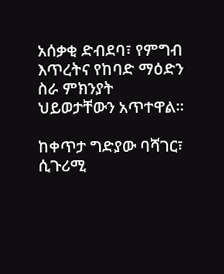አሰቃቂ ድብደባ፣ የምግብ እጥረትና የከባድ ማዕድን ስራ ምክንያት ህይወታቸውን አጥተዋል።

ከቀጥታ ግድያው ባሻገር፣ ሲጉሪሚ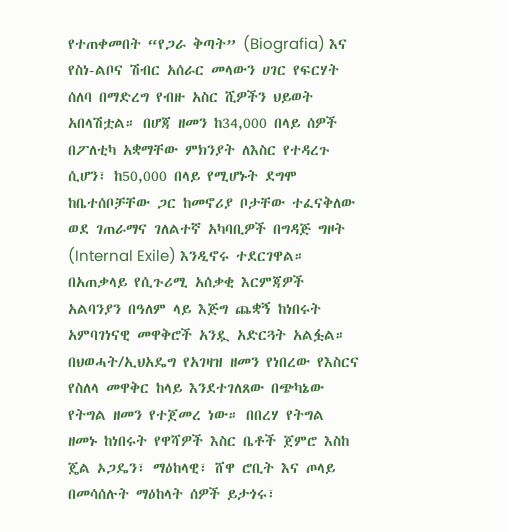የተጠቀመበት “የጋራ ቅጣት” (Biografia) እና የስነ-ልቦና ሽብር አሰራር መላውን ሀገር የፍርሃት ሰለባ በማድረግ የብዙ አስር ሺዎችን ህይወት አበላሽቷል። በሆጃ ዘመን ከ34,000 በላይ ሰዎች በፖለቲካ አቋማቸው ምክንያት ለእስር የተዳረጉ ሲሆን፣ ከ50,000 በላይ የሚሆኑት ደግሞ ከቤተሰቦቻቸው ጋር ከመኖሪያ ቦታቸው ተፈናቅለው ወደ ገጠራማና ገለልተኛ አካባቢዎች በግዳጅ ግዞት (Internal Exile) እንዲኖሩ ተደርገዋል። በአጠቃላይ የሲጉሪሚ አሰቃቂ እርምጃዎች አልባንያን በዓለም ላይ እጅግ ጨቋኝ ከነበሩት አምባገነናዊ መዋቅሮች አንዷ አድርጓት አልፏል።
በህወሓት/ኢህአዴግ የአገዛዝ ዘመን የነበረው የእስርና የስለላ መዋቅር ከላይ እንደተገለጸው በጭካኔው የትግል ዘመን የተጀመረ ነው። በበረሃ የትግል ዘመኑ ከነበሩት የዋሻዎች እስር ቤቶች ጀምሮ እስከ ጄል ኦጋዴን፣ ማዕከላዊ፣ ሸዋ ሮቢት እና ጦላይ በመሳሰሉት ማዕከላት ሰዎች ይታጎሩ፣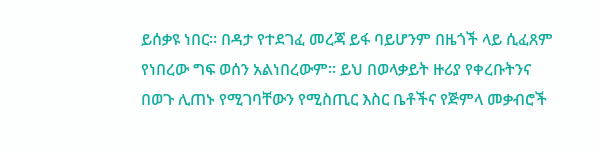ይሰቃዩ ነበር። በዳታ የተደገፈ መረጃ ይፋ ባይሆንም በዜጎች ላይ ሲፈጸም የነበረው ግፍ ወሰን አልነበረውም። ይህ በወላቃይት ዙሪያ የቀረቡትንና በወጉ ሊጠኑ የሚገባቸውን የሚስጢር እስር ቤቶችና የጅምላ መቃብሮች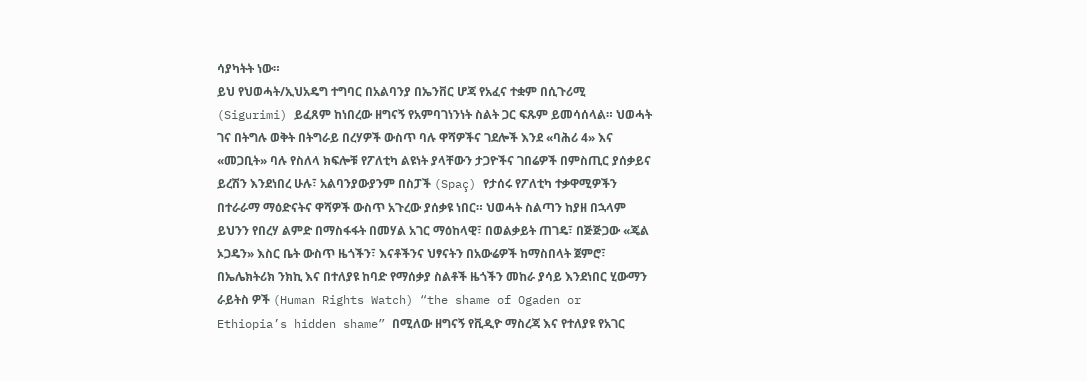ሳያካትት ነው።
ይህ የህወሓት/ኢህአዴግ ተግባር በአልባንያ በኤንቨር ሆጃ የአፈና ተቋም በሲጉሪሚ (Sigurimi) ይፈጸም ከነበረው ዘግናኝ የአምባገነንነት ስልት ጋር ፍጹም ይመሳሰላል። ህወሓት ገና በትግሉ ወቅት በትግራይ በረሃዎች ውስጥ ባሉ ዋሻዎችና ገደሎች እንደ «ባሕሪ 4» እና «መጋቢት» ባሉ የስለላ ክፍሎቹ የፖለቲካ ልዩነት ያላቸውን ታጋዮችና ገበሬዎች በምስጢር ያሰቃይና ይረሽን እንደነበረ ሁሉ፣ አልባንያውያንም በስፓች (Spaç) የታሰሩ የፖለቲካ ተቃዋሚዎችን በተራራማ ማዕድናትና ዋሻዎች ውስጥ አጉረው ያሰቃዩ ነበር። ህወሓት ስልጣን ከያዘ በኋላም ይህንን የበረሃ ልምድ በማስፋፋት በመሃል አገር ማዕከላዊ፣ በወልቃይት ጠገዴ፣ በጅጅጋው «ጄል ኦጋዴን» እስር ቤት ውስጥ ዜጎችን፣ እናቶችንና ህፃናትን በአውሬዎች ከማስበላት ጀምሮ፣ በኤሌክትሪክ ንክኪ እና በተለያዩ ከባድ የማሰቃያ ስልቶች ዜጎችን መከራ ያሳይ እንደነበር ሂውማን ራይትስ ዎች (Human Rights Watch) “the shame of Ogaden or Ethiopia’s hidden shame” በሚለው ዘግናኝ የቪዲዮ ማስረጃ እና የተለያዩ የአገር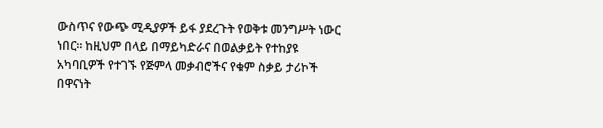ውስጥና የውጭ ሚዲያዎች ይፋ ያደረጉት የወቅቱ መንግሥት ነውር ነበር። ከዚህም በላይ በማይካድራና በወልቃይት የተከያዩ አካባቢዎች የተገኙ የጅምላ መቃብሮችና የቁም ስቃይ ታሪኮች በዋናነት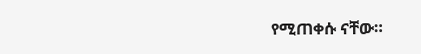የሚጠቀሱ ናቸው።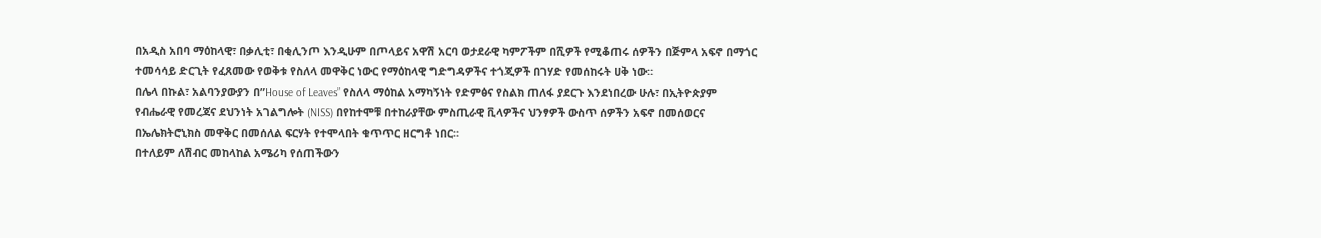በአዲስ አበባ ማዕከላዊ፣ በቃሊቲ፣ በቂሊንጦ እንዲሁም በጦላይና አዋሽ አርባ ወታደራዊ ካምፖችም በሺዎች የሚቆጠሩ ሰዎችን በጅምላ አፍኖ በማጎር ተመሳሳይ ድርጊት የፈጸመው የወቅቱ የስለላ መዋቅር ነውር የማዕከላዊ ግድግዳዎችና ተጎጂዎች በገሃድ የመሰከሩት ሀቅ ነው።
በሌላ በኩል፣ አልባንያውያን በ”House of Leaves” የስለላ ማዕከል አማካኝነት የድምፅና የስልክ ጠለፋ ያደርጉ እንደነበረው ሁሉ፣ በኢትዮጵያም የብሔራዊ የመረጃና ደህንነት አገልግሎት (NISS) በየከተሞቹ በተከራያቸው ምስጢራዊ ቪላዎችና ህንፃዎች ውስጥ ሰዎችን አፍኖ በመሰወርና በኤሌክትሮኒክስ መዋቅር በመሰለል ፍርሃት የተሞላበት ቁጥጥር ዘርግቶ ነበር።
በተለይም ለሽብር መከላከል አሜሪካ የሰጠችውን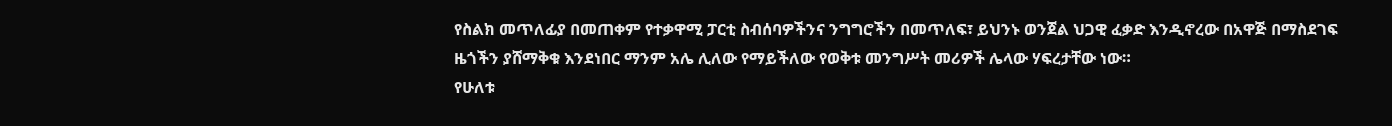የስልክ መጥለፊያ በመጠቀም የተቃዋሚ ፓርቲ ስብሰባዎችንና ንግግሮችን በመጥለፍ፣ ይህንኑ ወንጀል ህጋዊ ፈቃድ እንዲኖረው በአዋጅ በማስደገፍ ዜጎችን ያሸማቅቁ እንደነበር ማንም አሌ ሊለው የማይችለው የወቅቱ መንግሥት መሪዎች ሌላው ሃፍረታቸው ነው።
የሁለቱ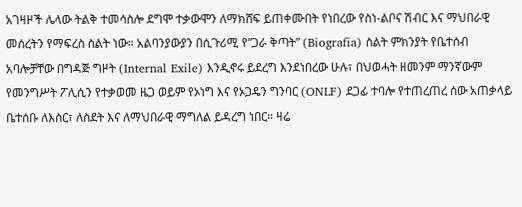አገዛዞች ሌላው ትልቅ ተመሳስሎ ደግሞ ተቃውሞን ለማክሸፍ ይጠቀሙበት የነበረው የስነ-ልቦና ሽብር እና ማህበራዊ መሰረትን የማፍረስ ስልት ነው። አልባንያውያን በሲጉሪሚ የ”ጋራ ቅጣት” (Biografia) ስልት ምክንያት የቤተሰብ አባሎቻቸው በግዳጅ ግዞት (Internal Exile) እንዲኖሩ ይደረግ እንደነበረው ሁሉ፣ በህወሓት ዘመንም ማንኛውም የመንግሥት ፖሊሲን የተቃወመ ዜጋ ወይም የኦነግ እና የኦጋዴን ግንባር (ONLF) ደጋፊ ተባሎ የተጠረጠረ ሰው አጠቃላይ ቤተሰቡ ለእስር፣ ለስደት እና ለማህበራዊ ማግለል ይዳረግ ነበር። ዛሬ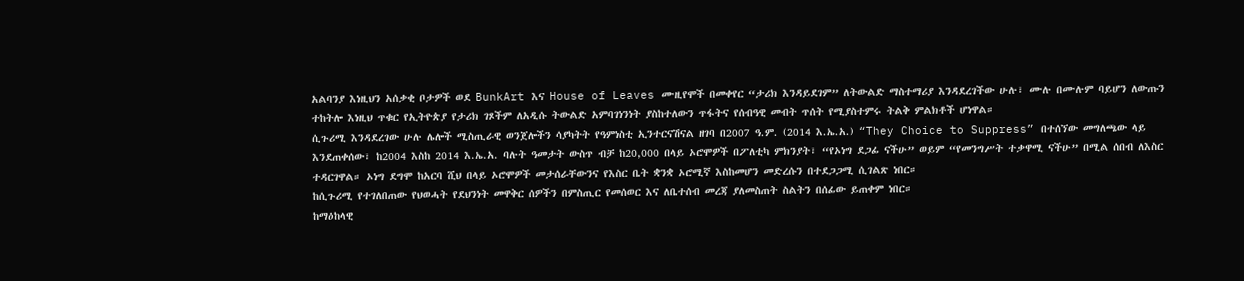አልባንያ እነዚህን አሰቃቂ ቦታዎች ወደ BunkArt እና House of Leaves ሙዚየሞች በመቀየር “ታሪክ እንዳይደገም” ለትውልድ ማስተማሪያ እንዳደረገችው ሁሉ፣ ሙሉ በሙሉም ባይሆን ለውጡን ተከትሎ እነዚህ ጥቁር የኢትዮጵያ የታሪክ ገጾችም ለአዲሱ ትውልድ አምባገነንነት ያስከተለውን ጥፋትና የሰብዓዊ መብት ጥሰት የሚያስተምሩ ትልቅ ምልክቶች ሆነዋል።
ሲጉሪሚ እንዳደረገው ሁሉ ሌሎች ሚስጢራዊ ወንጀሎችን ሳያካትት የዓምነስቲ ኢንተርናሽናል ዘገባ በ2007 ዓ.ም. (2014 እ.ኤ.አ.) “They Choice to Suppress” በተሰኘው መግለጫው ላይ እንደጠቀሰው፣ ከ2004 እስከ 2014 እ.ኤ.አ. ባሉት ዓመታት ውስጥ ብቻ ከ20,000 በላይ ኦሮሞዎች በፖለቲካ ምክንያት፣ “የኦነግ ደጋፊ ናችሁ” ወይም “የመንግሥት ተቃዋሚ ናችሁ” በሚል ሰበብ ለእስር ተዳርገዋል። ኦነግ ደግሞ ከአርባ ሺህ በላይ ኦሮሞዎች መታሰራቸውንና የእስር ቤት ቋንቋ ኦሮሚኛ እስከመሆን መድረሱን በተደጋጋሚ ሲገልጽ ነበር።
ከሲጉሪሚ የተገለበጠው የህወሓት የደህንነት መዋቅር ሰዎችን በምስጢር የመሰወር እና ለቤተሰብ መረጃ ያለመስጠት ስልትን በሰፊው ይጠቀም ነበር።
ከማዕከላዊ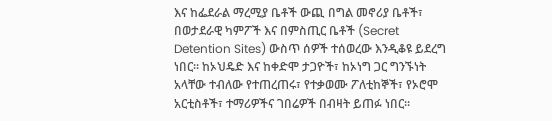እና ከፌደራል ማረሚያ ቤቶች ውጪ በግል መኖሪያ ቤቶች፣ በወታደራዊ ካምፖች እና በምስጢር ቤቶች (Secret Detention Sites) ውስጥ ሰዎች ተሰወረው እንዲቆዩ ይደረግ ነበር። ከኦህዴድ እና ከቀድሞ ታጋዮች፣ ከኦነግ ጋር ግንኙነት አላቸው ተብለው የተጠረጠሩ፣ የተቃወሙ ፖለቲከኞች፣ የኦሮሞ አርቲስቶች፣ ተማሪዎችና ገበሬዎች በብዛት ይጠፉ ነበር።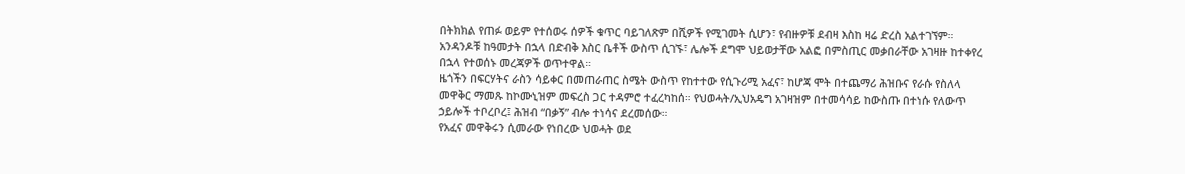በትክክል የጠፉ ወይም የተሰወሩ ሰዎች ቁጥር ባይገለጽም በሺዎች የሚገመት ሲሆን፣ የብዙዎቹ ደብዛ እስከ ዛሬ ድረስ አልተገኘም። አንዳንዶቹ ከዓመታት በኋላ በድብቅ እስር ቤቶች ውስጥ ሲገኙ፣ ሌሎች ደግሞ ህይወታቸው አልፎ በምስጢር መቃበራቸው አገዛዙ ከተቀየረ በኋላ የተወሰኑ መረጃዎች ወጥተዋል።
ዜጎችን በፍርሃትና ራስን ሳይቀር በመጠራጠር ስሜት ውስጥ የከተተው የሲጉሪሚ አፈና፣ ከሆጃ ሞት በተጨማሪ ሕዝቡና የራሱ የስለላ መዋቅር ማመጹ ከኮሙኒዝም መፍረስ ጋር ተዳምሮ ተፈረካከሰ። የህወሓት/ኢህአዴግ አገዛዝም በተመሳሳይ ከውስጡ በተነሱ የለውጥ ኃይሎች ተቦረቦረ፤ ሕዝብ “በቃኝ” ብሎ ተነሳና ደረመሰው።
የአፈና መዋቅሩን ሲመራው የነበረው ህወሓት ወደ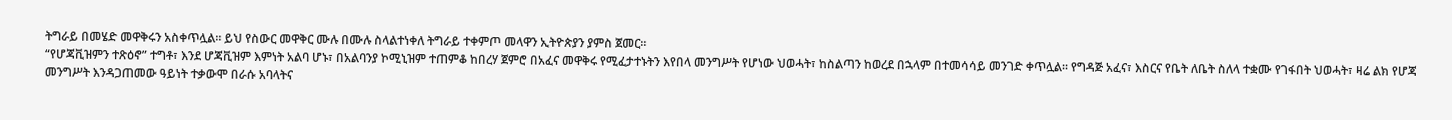ትግራይ በመሄድ መዋቅሩን አስቀጥሏል። ይህ የስውር መዋቅር ሙሉ በሙሉ ስላልተነቀለ ትግራይ ተቀምጦ መላዋን ኢትዮጵያን ያምስ ጀመር።
“የሆጃቪዝምን ተጽዕኖ” ተግቶ፣ እንደ ሆጃቪዝም እምነት አልባ ሆኑ፣ በአልባንያ ኮሚኒዝም ተጠምቆ ከበረሃ ጀምሮ በአፈና መዋቅሩ የሚፈታተኑትን እየበላ መንግሥት የሆነው ህወሓት፣ ከስልጣን ከወረደ በኋላም በተመሳሳይ መንገድ ቀጥሏል። የግዳጅ አፈና፣ እስርና የቤት ለቤት ስለላ ተቋሙ የገፋበት ህወሓት፣ ዛሬ ልክ የሆጃ መንግሥት እንዳጋጠመው ዓይነት ተቃውሞ በራሱ አባላትና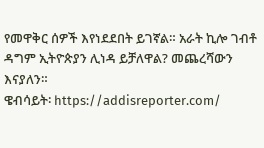የመዋቅር ሰዎች እየነደደበት ይገኛል። አራት ኪሎ ገብቶ ዳግም ኢትዮጵያን ሊነዳ ይቻለዋል? መጨረሻውን እናያለን።
ዌብሳይት፡ https://addisreporter.com/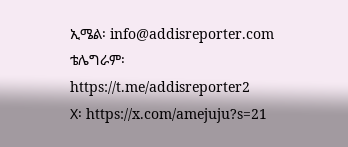ኢሜል፡ info@addisreporter.com
ቴሌግራም፡ https://t.me/addisreporter2
X፡ https://x.com/amejuju?s=21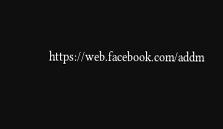https://web.facebook.com/addm